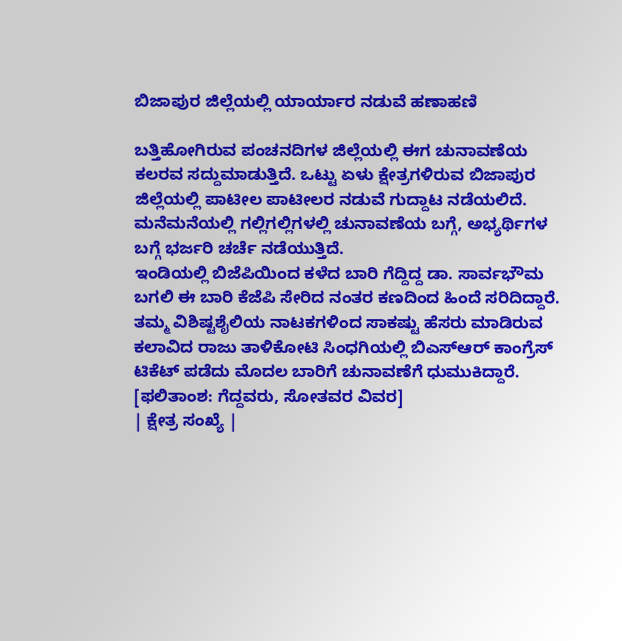ಬಿಜಾಪುರ ಜಿಲ್ಲೆಯಲ್ಲಿ ಯಾರ್ಯಾರ ನಡುವೆ ಹಣಾಹಣಿ

ಬತ್ತಿಹೋಗಿರುವ ಪಂಚನದಿಗಳ ಜಿಲ್ಲೆಯಲ್ಲಿ ಈಗ ಚುನಾವಣೆಯ ಕಲರವ ಸದ್ದುಮಾಡುತ್ತಿದೆ. ಒಟ್ಟು ಏಳು ಕ್ಷೇತ್ರಗಳಿರುವ ಬಿಜಾಪುರ ಜಿಲ್ಲೆಯಲ್ಲಿ ಪಾಟೀಲ ಪಾಟೀಲರ ನಡುವೆ ಗುದ್ದಾಟ ನಡೆಯಲಿದೆ. ಮನೆಮನೆಯಲ್ಲಿ ಗಲ್ಲಿಗಲ್ಲಿಗಳಲ್ಲಿ ಚುನಾವಣೆಯ ಬಗ್ಗೆ, ಅಭ್ಯರ್ಥಿಗಳ ಬಗ್ಗೆ ಭರ್ಜರಿ ಚರ್ಚೆ ನಡೆಯುತ್ತಿದೆ.
ಇಂಡಿಯಲ್ಲಿ ಬಿಜೆಪಿಯಿಂದ ಕಳೆದ ಬಾರಿ ಗೆದ್ದಿದ್ದ ಡಾ. ಸಾರ್ವಭೌಮ ಬಗಲಿ ಈ ಬಾರಿ ಕೆಜೆಪಿ ಸೇರಿದ ನಂತರ ಕಣದಿಂದ ಹಿಂದೆ ಸರಿದಿದ್ದಾರೆ. ತಮ್ಮ ವಿಶಿಷ್ಟಶೈಲಿಯ ನಾಟಕಗಳಿಂದ ಸಾಕಷ್ಟು ಹೆಸರು ಮಾಡಿರುವ ಕಲಾವಿದ ರಾಜು ತಾಳಿಕೋಟಿ ಸಿಂಧಗಿಯಲ್ಲಿ ಬಿಎಸ್ಆರ್ ಕಾಂಗ್ರೆಸ್ ಟಿಕೆಟ್ ಪಡೆದು ಮೊದಲ ಬಾರಿಗೆ ಚುನಾವಣೆಗೆ ಧುಮುಕಿದ್ದಾರೆ. [ಫಲಿತಾಂಶ: ಗೆದ್ದವರು, ಸೋತವರ ವಿವರ]
| ಕ್ಷೇತ್ರ ಸಂಖ್ಯೆ |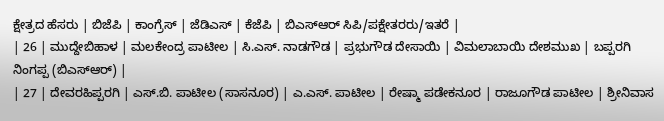ಕ್ಷೇತ್ರದ ಹೆಸರು | ಬಿಜೆಪಿ | ಕಾಂಗ್ರೆಸ್ | ಜೆಡಿಎಸ್ | ಕೆಜೆಪಿ | ಬಿಎಸ್ಆರ್ ಸಿಪಿ/ಪಕ್ಷೇತರರು/ಇತರೆ |
| 26 | ಮುದ್ದೇಬಿಹಾಳ | ಮಲಕೇಂದ್ರ ಪಾಟೀಲ | ಸಿ.ಎಸ್. ನಾಡಗೌಡ | ಪ್ರಭುಗೌಡ ದೇಸಾಯಿ | ವಿಮಲಾಬಾಯಿ ದೇಶಮುಖ | ಬಪ್ಪರಗಿ ನಿಂಗಪ್ಪ (ಬಿಎಸ್ಆರ್) |
| 27 | ದೇವರಹಿಪ್ಪರಗಿ | ಎಸ್.ಬಿ. ಪಾಟೀಲ (ಸಾಸನೂರ) | ಎ.ಎಸ್. ಪಾಟೀಲ | ರೇಷ್ಮಾ ಪಡೇಕನೂರ | ರಾಜೂಗೌಡ ಪಾಟೀಲ | ಶ್ರೀನಿವಾಸ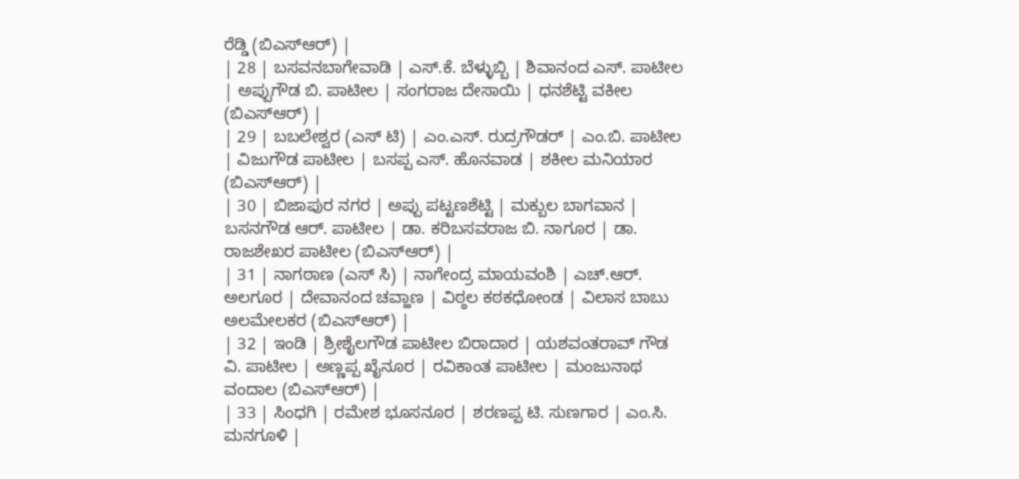ರೆಡ್ಡಿ (ಬಿಎಸ್ಆರ್) |
| 28 | ಬಸವನಬಾಗೇವಾಡಿ | ಎಸ್.ಕೆ. ಬೆಳ್ಳುಬ್ಬಿ | ಶಿವಾನಂದ ಎಸ್. ಪಾಟೀಲ | ಅಪ್ಪುಗೌಡ ಬಿ. ಪಾಟೀಲ | ಸಂಗರಾಜ ದೇಸಾಯಿ | ಧನಶೆಟ್ಟಿ ವಕೀಲ (ಬಿಎಸ್ಆರ್) |
| 29 | ಬಬಲೇಶ್ವರ (ಎಸ್ ಟಿ) | ಎಂ.ಎಸ್. ರುದ್ರಗೌಡರ್ | ಎಂ.ಬಿ. ಪಾಟೀಲ | ವಿಜುಗೌಡ ಪಾಟೀಲ | ಬಸಪ್ಪ ಎಸ್. ಹೊನವಾಡ | ಶಕೀಲ ಮನಿಯಾರ (ಬಿಎಸ್ಆರ್) |
| 30 | ಬಿಜಾಪುರ ನಗರ | ಅಪ್ಪು ಪಟ್ಟಣಶೆಟ್ಟಿ | ಮಕ್ಬುಲ ಬಾಗವಾನ | ಬಸನಗೌಡ ಆರ್. ಪಾಟೀಲ | ಡಾ. ಕರಿಬಸವರಾಜ ಬಿ. ನಾಗೂರ | ಡಾ. ರಾಜಶೇಖರ ಪಾಟೀಲ (ಬಿಎಸ್ಆರ್) |
| 31 | ನಾಗಠಾಣ (ಎಸ್ ಸಿ) | ನಾಗೇಂದ್ರ ಮಾಯವಂಶಿ | ಎಚ್.ಆರ್. ಅಲಗೂರ | ದೇವಾನಂದ ಚವ್ಹಾಣ | ವಿಠ್ಠಲ ಕಠಕಧೋಂಡ | ವಿಲಾಸ ಬಾಬು ಅಲಮೇಲಕರ (ಬಿಎಸ್ಆರ್) |
| 32 | ಇಂಡಿ | ಶ್ರೀಶೈಲಗೌಡ ಪಾಟೀಲ ಬಿರಾದಾರ | ಯಶವಂತರಾವ್ ಗೌಡ ವಿ. ಪಾಟೀಲ | ಅಣ್ಣಪ್ಪ ಖೈನೂರ | ರವಿಕಾಂತ ಪಾಟೀಲ | ಮಂಜುನಾಥ ವಂದಾಲ (ಬಿಎಸ್ಆರ್) |
| 33 | ಸಿಂಧಗಿ | ರಮೇಶ ಭೂಸನೂರ | ಶರಣಪ್ಪ ಟಿ. ಸುಣಗಾರ | ಎಂ.ಸಿ. ಮನಗೂಳಿ |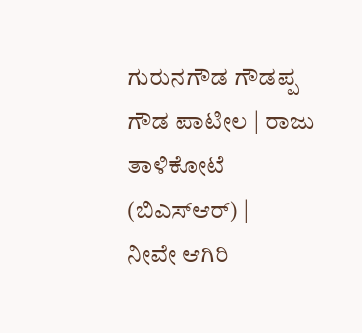ಗುರುನಗೌಡ ಗೌಡಪ್ಪ ಗೌಡ ಪಾಟೀಲ | ರಾಜು ತಾಳಿಕೋಟೆ (ಬಿಎಸ್ಆರ್) |
ನೀವೇ ಆಗಿರಿ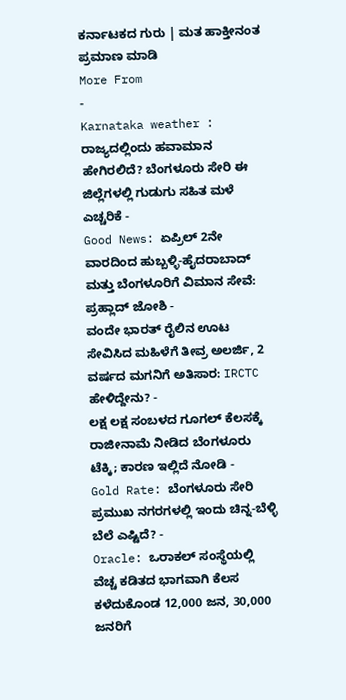ಕರ್ನಾಟಕದ ಗುರು | ಮತ ಹಾಕ್ತೀನಂತ ಪ್ರಮಾಣ ಮಾಡಿ
More From
-
Karnataka weather : ರಾಜ್ಯದಲ್ಲಿಂದು ಹವಾಮಾನ ಹೇಗಿರಲಿದೆ? ಬೆಂಗಳೂರು ಸೇರಿ ಈ ಜಿಲ್ಲೆಗಳಲ್ಲಿ ಗುಡುಗು ಸಹಿತ ಮಳೆ ಎಚ್ಚರಿಕೆ -
Good News: ಏಪ್ರಿಲ್ 2ನೇ ವಾರದಿಂದ ಹುಬ್ಬಳ್ಳಿ-ಹೈದರಾಬಾದ್ ಮತ್ತು ಬೆಂಗಳೂರಿಗೆ ವಿಮಾನ ಸೇವೆ: ಪ್ರಹ್ಲಾದ್ ಜೋಶಿ -
ವಂದೇ ಭಾರತ್ ರೈಲಿನ ಊಟ ಸೇವಿಸಿದ ಮಹಿಳೆಗೆ ತೀವ್ರ ಅಲರ್ಜಿ, 2 ವರ್ಷದ ಮಗನಿಗೆ ಅತಿಸಾರ: IRCTC ಹೇಳಿದ್ದೇನು? -
ಲಕ್ಷ ಲಕ್ಷ ಸಂಬಳದ ಗೂಗಲ್ ಕೆಲಸಕ್ಕೆ ರಾಜೀನಾಮೆ ನೀಡಿದ ಬೆಂಗಳೂರು ಟೆಕ್ಕಿ; ಕಾರಣ ಇಲ್ಲಿದೆ ನೋಡಿ -
Gold Rate: ಬೆಂಗಳೂರು ಸೇರಿ ಪ್ರಮುಖ ನಗರಗಳಲ್ಲಿ ಇಂದು ಚಿನ್ನ-ಬೆಳ್ಳಿ ಬೆಲೆ ಎಷ್ಟಿದೆ? -
Oracle: ಒರಾಕಲ್ ಸಂಸ್ಥೆಯಲ್ಲಿ ವೆಚ್ಚ ಕಡಿತದ ಭಾಗವಾಗಿ ಕೆಲಸ ಕಳೆದುಕೊಂಡ 12,000 ಜನ, 30,000 ಜನರಿಗೆ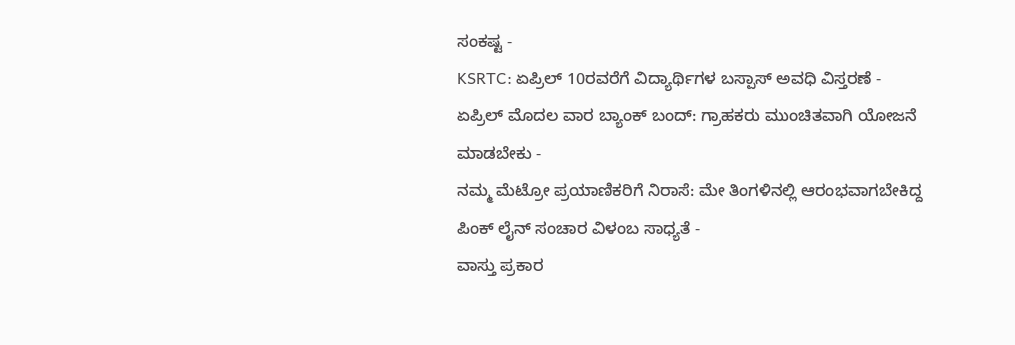ಸಂಕಷ್ಟ -
KSRTC: ಏಪ್ರಿಲ್ 10ರವರೆಗೆ ವಿದ್ಯಾರ್ಥಿಗಳ ಬಸ್ಪಾಸ್ ಅವಧಿ ವಿಸ್ತರಣೆ -
ಏಪ್ರಿಲ್ ಮೊದಲ ವಾರ ಬ್ಯಾಂಕ್ ಬಂದ್: ಗ್ರಾಹಕರು ಮುಂಚಿತವಾಗಿ ಯೋಜನೆ ಮಾಡಬೇಕು -
ನಮ್ಮ ಮೆಟ್ರೋ ಪ್ರಯಾಣಿಕರಿಗೆ ನಿರಾಸೆ: ಮೇ ತಿಂಗಳಿನಲ್ಲಿ ಆರಂಭವಾಗಬೇಕಿದ್ದ ಪಿಂಕ್ ಲೈನ್ ಸಂಚಾರ ವಿಳಂಬ ಸಾಧ್ಯತೆ -
ವಾಸ್ತು ಪ್ರಕಾರ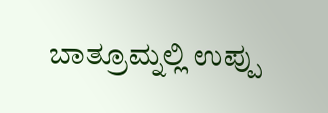ಬಾತ್ರೂಮ್ನಲ್ಲಿ ಉಪ್ಪು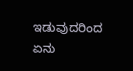ಇಡುವುದರಿಂದ ಏನು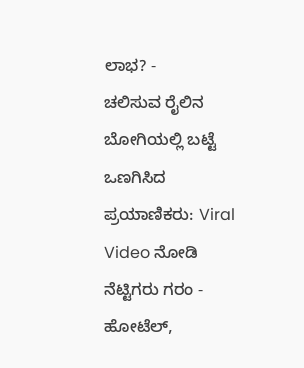ಲಾಭ? -
ಚಲಿಸುವ ರೈಲಿನ ಬೋಗಿಯಲ್ಲಿ ಬಟ್ಟೆ ಒಣಗಿಸಿದ ಪ್ರಯಾಣಿಕರು: Viral Video ನೋಡಿ ನೆಟ್ಟಿಗರು ಗರಂ -
ಹೋಟೆಲ್,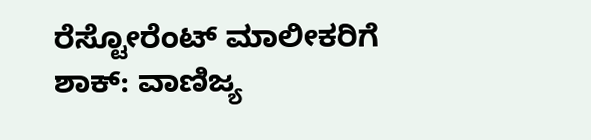ರೆಸ್ಟೋರೆಂಟ್ ಮಾಲೀಕರಿಗೆ ಶಾಕ್: ವಾಣಿಜ್ಯ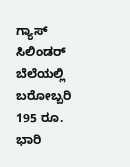ಗ್ಯಾಸ್ ಸಿಲಿಂಡರ್ ಬೆಲೆಯಲ್ಲಿ ಬರೋಬ್ಬರಿ 195 ರೂ. ಭಾರಿ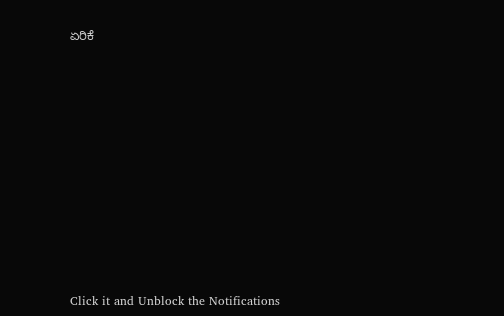ಏರಿಕೆ












Click it and Unblock the Notifications